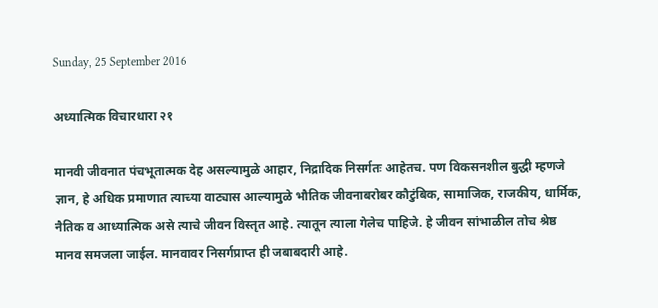Sunday, 25 September 2016

अध्यात्मिक विचारधारा २१

मानवी जीवनात पंचभूतात्मक देह असल्यामुळे आहार, निद्रादिक निसर्गतः आहेतच. पण विकसनशील बुद्धी म्हणजे ज्ञान, हे अधिक प्रमाणात त्याच्या वाट्यास आल्यामुळे भौतिक जीवनाबरोबर कौटुंबिक, सामाजिक, राजकीय, धार्मिक, नैतिक व आध्यात्मिक असे त्याचे जीवन विस्तृत आहे. त्यातून त्याला गेलेच पाहिजे. हे जीवन सांभाळील तोच श्रेष्ठ मानव समजला जाईल. मानवावर निसर्गप्राप्त ही जबाबदारी आहे.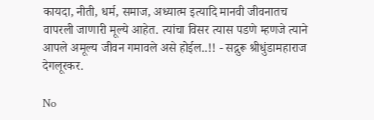कायदा, नीती, धर्म, समाज, अध्यात्म इत्यादि मानवी जीवनातच वापरली जाणारी मूल्ये आहेत. त्यांचा विसर त्यास पडणे म्हणजे त्याने आपले अमूल्य जीवन गमावले असे होईल..!! - सद्गुरू श्रीधुंडामहाराज देगलूरकर.

No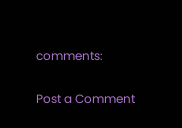comments:

Post a Comment